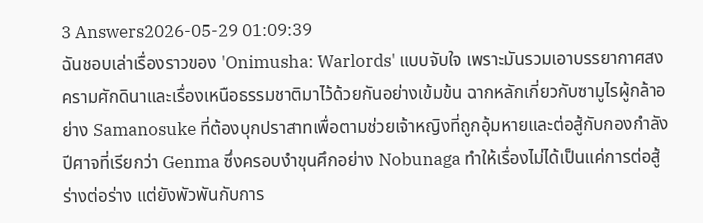3 Answers2026-05-29 01:09:39
ฉันชอบเล่าเรื่องราวของ 'Onimusha: Warlords' แบบจับใจ เพราะมันรวมเอาบรรยากาศสงครามศักดินาและเรื่องเหนือธรรมชาติมาไว้ด้วยกันอย่างเข้มข้น ฉากหลักเกี่ยวกับซามูไรผู้กล้าอย่าง Samanosuke ที่ต้องบุกปราสาทเพื่อตามช่วยเจ้าหญิงที่ถูกอุ้มหายและต่อสู้กับกองกำลังปีศาจที่เรียกว่า Genma ซึ่งครอบงำขุนศึกอย่าง Nobunaga ทำให้เรื่องไม่ได้เป็นแค่การต่อสู้ร่างต่อร่าง แต่ยังพัวพันกับการ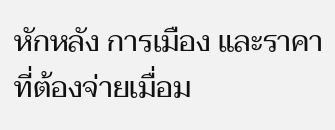หักหลัง การเมือง และราคาที่ต้องจ่ายเมื่อม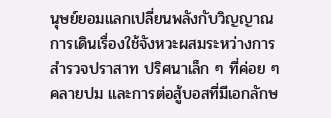นุษย์ยอมแลกเปลี่ยนพลังกับวิญญาณ
การเดินเรื่องใช้จังหวะผสมระหว่างการสำรวจปราสาท ปริศนาเล็ก ๆ ที่ค่อย ๆ คลายปม และการต่อสู้บอสที่มีเอกลักษ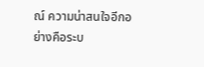ณ์ ความน่าสนใจอีกอย่างคือระบ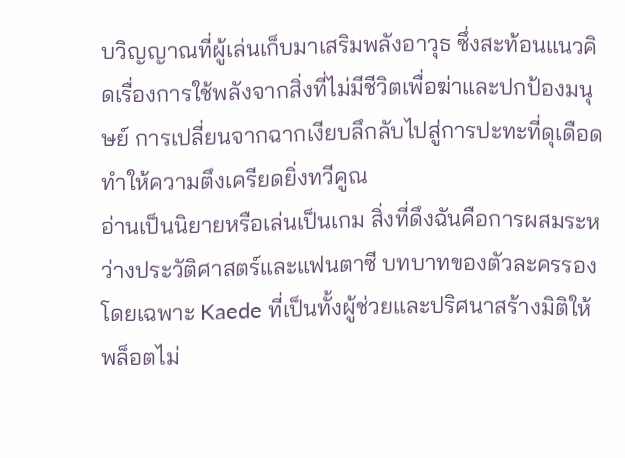บวิญญาณที่ผู้เล่นเก็บมาเสริมพลังอาวุธ ซึ่งสะท้อนแนวคิดเรื่องการใช้พลังจากสิ่งที่ไม่มีชีวิตเพื่อฆ่าและปกป้องมนุษย์ การเปลี่ยนจากฉากเงียบลึกลับไปสู่การปะทะที่ดุเดือดทำให้ความตึงเครียดยิ่งทวีคูณ
อ่านเป็นนิยายหรือเล่นเป็นเกม สิ่งที่ดึงฉันคือการผสมระหว่างประวัติศาสตร์และแฟนตาซี บทบาทของตัวละครรองโดยเฉพาะ Kaede ที่เป็นทั้งผู้ช่วยและปริศนาสร้างมิติให้พล็อตไม่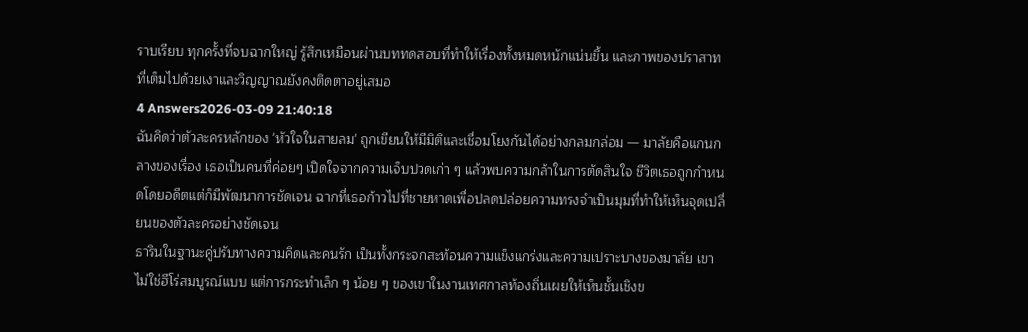ราบเรียบ ทุกครั้งที่จบฉากใหญ่ รู้สึกเหมือนผ่านบททดสอบที่ทำให้เรื่องทั้งหมดหนักแน่นขึ้น และภาพของปราสาทที่เต็มไปด้วยเงาและวิญญาณยังคงติดตาอยู่เสมอ
4 Answers2026-03-09 21:40:18
ฉันคิดว่าตัวละครหลักของ 'หัวใจในสายลม' ถูกเขียนให้มีมิติและเชื่อมโยงกันได้อย่างกลมกล่อม — มาลัยคือแกนกลางของเรื่อง เธอเป็นคนที่ค่อยๆ เปิดใจจากความเจ็บปวดเก่า ๆ แล้วพบความกล้าในการตัดสินใจ ชีวิตเธอถูกกำหนดโดยอดีตแต่ก็มีพัฒนาการชัดเจน ฉากที่เธอก้าวไปที่ชายหาดเพื่อปลดปล่อยความทรงจำเป็นมุมที่ทำให้เห็นจุดเปลี่ยนของตัวละครอย่างชัดเจน
ธารินในฐานะคู่ปรับทางความคิดและคนรัก เป็นทั้งกระจกสะท้อนความแข็งแกร่งและความเปราะบางของมาลัย เขาไม่ใช่ฮีโร่สมบูรณ์แบบ แต่การกระทำเล็ก ๆ น้อย ๆ ของเขาในงานเทศกาลท้องถิ่นเผยให้เห็นชั้นเชิงข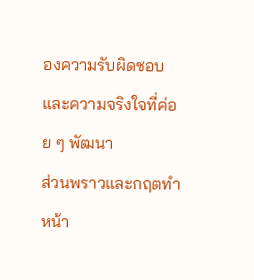องความรับผิดชอบและความจริงใจที่ค่อย ๆ พัฒนา
ส่วนพราวและกฤตทำหน้า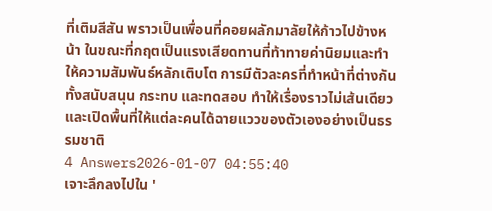ที่เติมสีสัน พราวเป็นเพื่อนที่คอยผลักมาลัยให้ก้าวไปข้างหน้า ในขณะที่กฤตเป็นแรงเสียดทานที่ท้าทายค่านิยมและทำให้ความสัมพันธ์หลักเติบโต การมีตัวละครที่ทำหน้าที่ต่างกันทั้งสนับสนุน กระทบ และทดสอบ ทำให้เรื่องราวไม่เส้นเดียวและเปิดพื้นที่ให้แต่ละคนได้ฉายแววของตัวเองอย่างเป็นธรรมชาติ
4 Answers2026-01-07 04:55:40
เจาะลึกลงไปใน '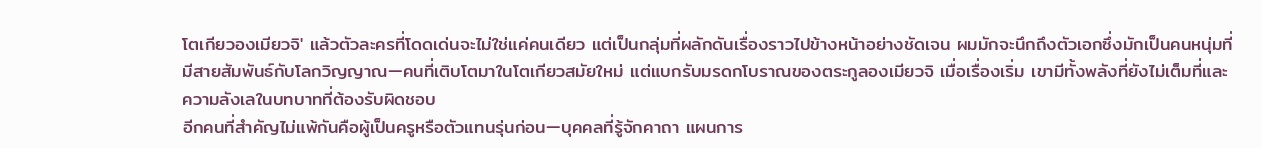โตเกียวองเมียวจิ' แล้วตัวละครที่โดดเด่นจะไม่ใช่แค่คนเดียว แต่เป็นกลุ่มที่ผลักดันเรื่องราวไปข้างหน้าอย่างชัดเจน ผมมักจะนึกถึงตัวเอกซึ่งมักเป็นคนหนุ่มที่มีสายสัมพันธ์กับโลกวิญญาณ—คนที่เติบโตมาในโตเกียวสมัยใหม่ แต่แบกรับมรดกโบราณของตระกูลองเมียวจิ เมื่อเรื่องเริ่ม เขามีทั้งพลังที่ยังไม่เต็มที่และความลังเลในบทบาทที่ต้องรับผิดชอบ
อีกคนที่สำคัญไม่แพ้กันคือผู้เป็นครูหรือตัวแทนรุ่นก่อน—บุคคลที่รู้จักคาถา แผนการ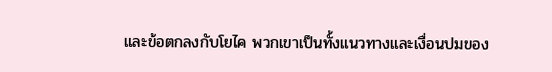และข้อตกลงกับโยไค พวกเขาเป็นทั้งแนวทางและเงื่อนปมของ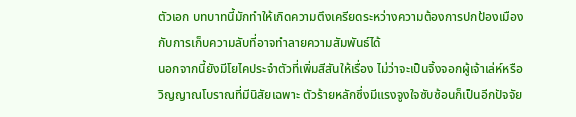ตัวเอก บทบาทนี้มักทำให้เกิดความตึงเครียดระหว่างความต้องการปกป้องเมืองกับการเก็บความลับที่อาจทำลายความสัมพันธ์ได้
นอกจากนี้ยังมีโยไคประจำตัวที่เพิ่มสีสันให้เรื่อง ไม่ว่าจะเป็นจิ้งจอกผู้เจ้าเล่ห์หรือวิญญาณโบราณที่มีนิสัยเฉพาะ ตัวร้ายหลักซึ่งมีแรงจูงใจซับซ้อนก็เป็นอีกปัจจัย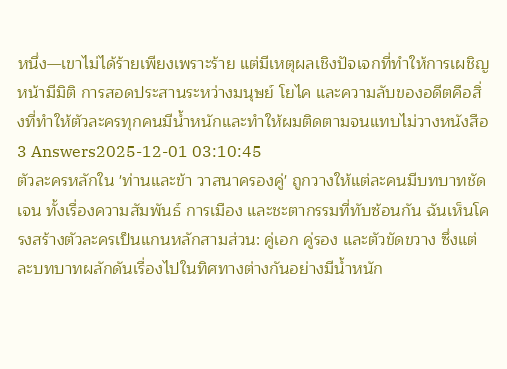หนึ่ง—เขาไม่ได้ร้ายเพียงเพราะร้าย แต่มีเหตุผลเชิงปัจเจกที่ทำให้การเผชิญหน้ามีมิติ การสอดประสานระหว่างมนุษย์ โยไค และความลับของอดีตคือสิ่งที่ทำให้ตัวละครทุกคนมีน้ำหนักและทำให้ผมติดตามจนแทบไม่วางหนังสือ
3 Answers2025-12-01 03:10:45
ตัวละครหลักใน 'ท่านและข้า วาสนาครองคู่' ถูกวางให้แต่ละคนมีบทบาทชัดเจน ทั้งเรื่องความสัมพันธ์ การเมือง และชะตากรรมที่ทับซ้อนกัน ฉันเห็นโครงสร้างตัวละครเป็นแกนหลักสามส่วน: คู่เอก คู่รอง และตัวขัดขวาง ซึ่งแต่ละบทบาทผลักดันเรื่องไปในทิศทางต่างกันอย่างมีน้ำหนัก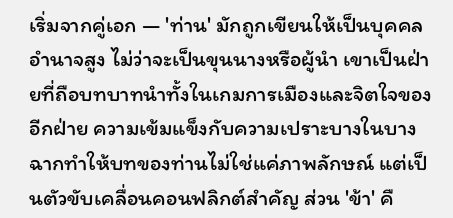เริ่มจากคู่เอก — 'ท่าน' มักถูกเขียนให้เป็นบุคคลอำนาจสูง ไม่ว่าจะเป็นขุนนางหรือผู้นำ เขาเป็นฝ่ายที่ถือบทบาทนำทั้งในเกมการเมืองและจิตใจของอีกฝ่าย ความเข้มแข็งกับความเปราะบางในบางฉากทำให้บทของท่านไม่ใช่แค่ภาพลักษณ์ แต่เป็นตัวขับเคลื่อนคอนฟลิกต์สำคัญ ส่วน 'ข้า' คื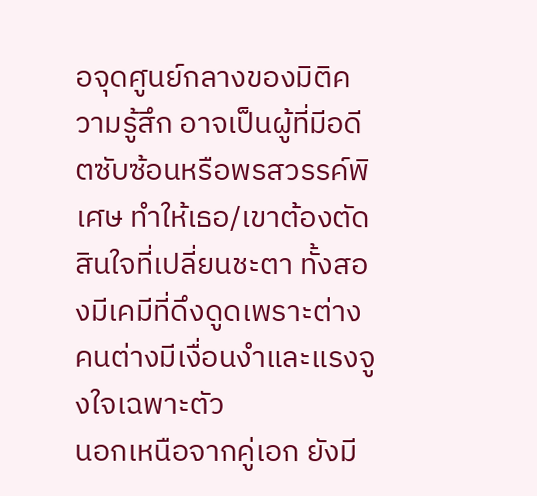อจุดศูนย์กลางของมิติความรู้สึก อาจเป็นผู้ที่มีอดีตซับซ้อนหรือพรสวรรค์พิเศษ ทำให้เธอ/เขาต้องตัดสินใจที่เปลี่ยนชะตา ทั้งสองมีเคมีที่ดึงดูดเพราะต่างคนต่างมีเงื่อนงำและแรงจูงใจเฉพาะตัว
นอกเหนือจากคู่เอก ยังมี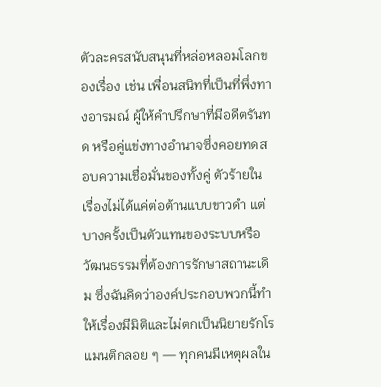ตัวละครสนับสนุนที่หล่อหลอมโลกของเรื่อง เช่น เพื่อนสนิทที่เป็นที่พึ่งทางอารมณ์ ผู้ให้คำปรึกษาที่มีอดีตรันทด หรือคู่แข่งทางอำนาจซึ่งคอยทดสอบความเชื่อมั่นของทั้งคู่ ตัวร้ายในเรื่องไม่ได้แค่ต่อต้านแบบขาวดำ แต่บางครั้งเป็นตัวแทนของระบบหรือวัฒนธรรมที่ต้องการรักษาสถานะเดิม ซึ่งฉันคิดว่าองค์ประกอบพวกนี้ทำให้เรื่องมีมิติและไม่ตกเป็นนิยายรักโรแมนติกลอย ๆ — ทุกคนมีเหตุผลใน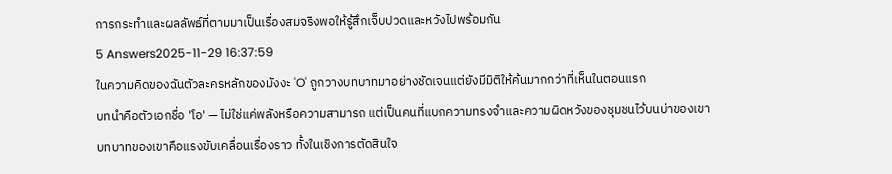การกระทำและผลลัพธ์ที่ตามมาเป็นเรื่องสมจริงพอให้รู้สึกเจ็บปวดและหวังไปพร้อมกัน
5 Answers2025-11-29 16:37:59
ในความคิดของฉันตัวละครหลักของมังงะ 'O' ถูกวางบทบาทมาอย่างชัดเจนแต่ยังมีมิติให้ค้นมากกว่าที่เห็นในตอนแรก
บทนำคือตัวเอกชื่อ 'โอ' — ไม่ใช่แค่พลังหรือความสามารถ แต่เป็นคนที่แบกความทรงจำและความผิดหวังของชุมชนไว้บนบ่าของเขา บทบาทของเขาคือแรงขับเคลื่อนเรื่องราว ทั้งในเชิงการตัดสินใจ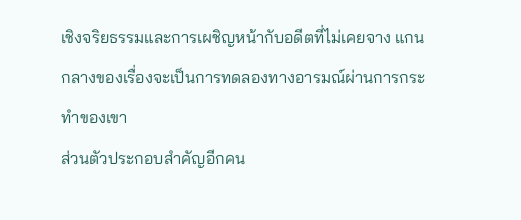เชิงจริยธรรมและการเผชิญหน้ากับอดีตที่ไม่เคยจาง แกนกลางของเรื่องจะเป็นการทดลองทางอารมณ์ผ่านการกระทำของเขา
ส่วนตัวประกอบสำคัญอีกคน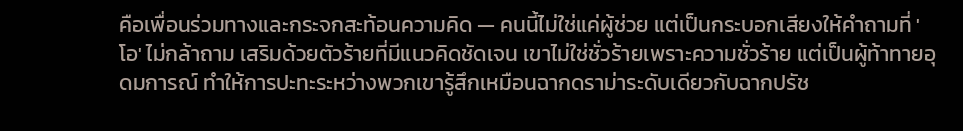คือเพื่อนร่วมทางและกระจกสะท้อนความคิด — คนนี้ไม่ใช่แค่ผู้ช่วย แต่เป็นกระบอกเสียงให้คำถามที่ 'โอ' ไม่กล้าถาม เสริมด้วยตัวร้ายที่มีแนวคิดชัดเจน เขาไม่ใช่ชั่วร้ายเพราะความชั่วร้าย แต่เป็นผู้ท้าทายอุดมการณ์ ทำให้การปะทะระหว่างพวกเขารู้สึกเหมือนฉากดราม่าระดับเดียวกับฉากปรัช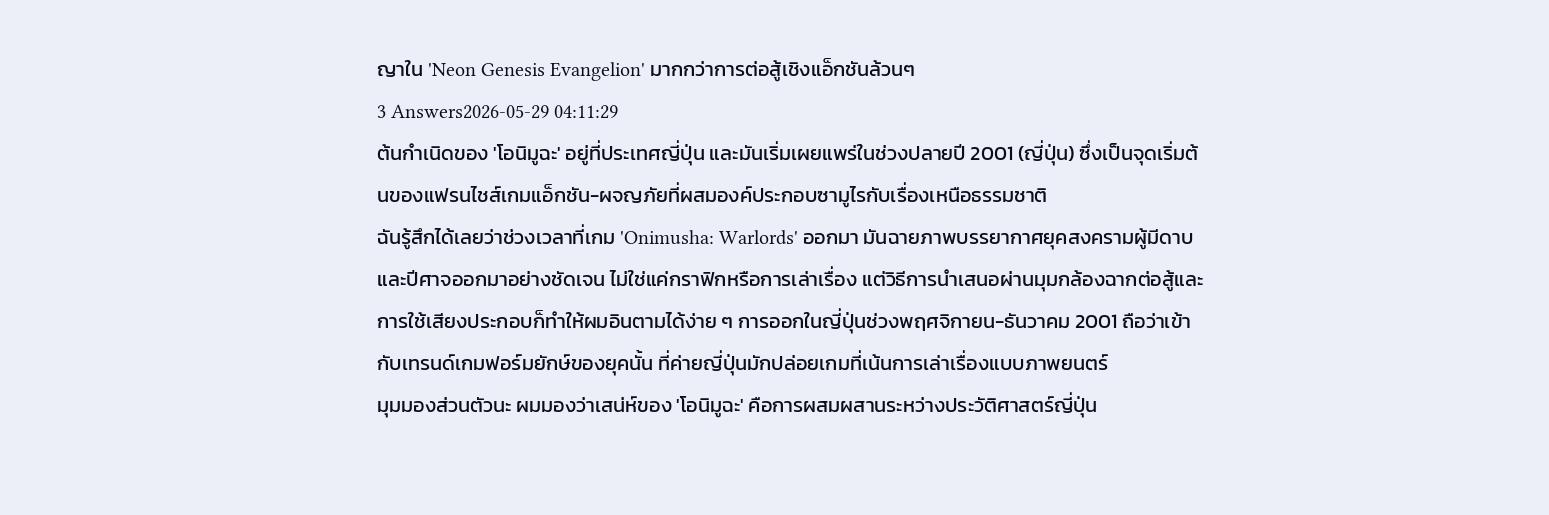ญาใน 'Neon Genesis Evangelion' มากกว่าการต่อสู้เชิงแอ็กชันล้วนๆ
3 Answers2026-05-29 04:11:29
ต้นกำเนิดของ 'โอนิมูฉะ' อยู่ที่ประเทศญี่ปุ่น และมันเริ่มเผยแพร่ในช่วงปลายปี 2001 (ญี่ปุ่น) ซึ่งเป็นจุดเริ่มต้นของแฟรนไชส์เกมแอ็กชัน-ผจญภัยที่ผสมองค์ประกอบซามูไรกับเรื่องเหนือธรรมชาติ
ฉันรู้สึกได้เลยว่าช่วงเวลาที่เกม 'Onimusha: Warlords' ออกมา มันฉายภาพบรรยากาศยุคสงครามผู้มีดาบและปีศาจออกมาอย่างชัดเจน ไม่ใช่แค่กราฟิกหรือการเล่าเรื่อง แต่วิธีการนำเสนอผ่านมุมกล้องฉากต่อสู้และการใช้เสียงประกอบก็ทำให้ผมอินตามได้ง่าย ๆ การออกในญี่ปุ่นช่วงพฤศจิกายน-ธันวาคม 2001 ถือว่าเข้ากับเทรนด์เกมฟอร์มยักษ์ของยุคนั้น ที่ค่ายญี่ปุ่นมักปล่อยเกมที่เน้นการเล่าเรื่องแบบภาพยนตร์
มุมมองส่วนตัวนะ ผมมองว่าเสน่ห์ของ 'โอนิมูฉะ' คือการผสมผสานระหว่างประวัติศาสตร์ญี่ปุ่น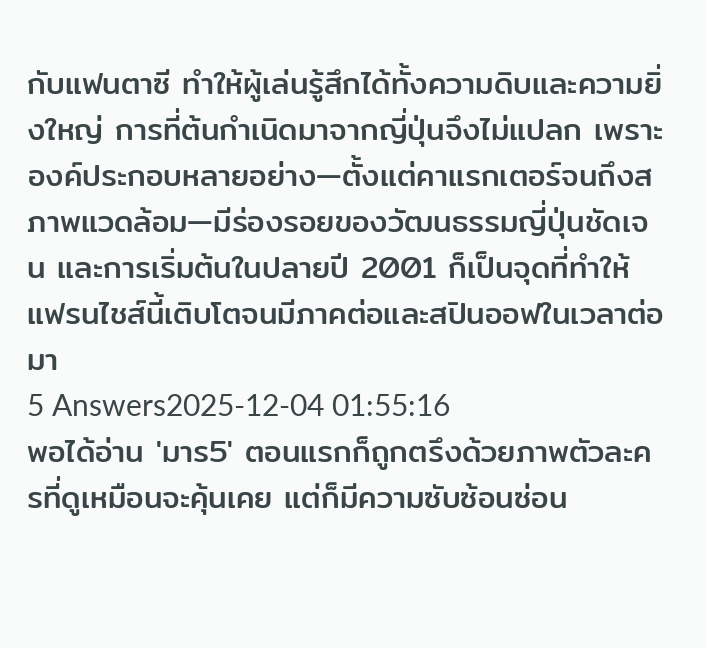กับแฟนตาซี ทำให้ผู้เล่นรู้สึกได้ทั้งความดิบและความยิ่งใหญ่ การที่ต้นกำเนิดมาจากญี่ปุ่นจึงไม่แปลก เพราะองค์ประกอบหลายอย่าง—ตั้งแต่คาแรกเตอร์จนถึงสภาพแวดล้อม—มีร่องรอยของวัฒนธรรมญี่ปุ่นชัดเจน และการเริ่มต้นในปลายปี 2001 ก็เป็นจุดที่ทำให้แฟรนไชส์นี้เติบโตจนมีภาคต่อและสปินออฟในเวลาต่อมา
5 Answers2025-12-04 01:55:16
พอได้อ่าน 'มาร5' ตอนแรกก็ถูกตรึงด้วยภาพตัวละครที่ดูเหมือนจะคุ้นเคย แต่ก็มีความซับซ้อนซ่อน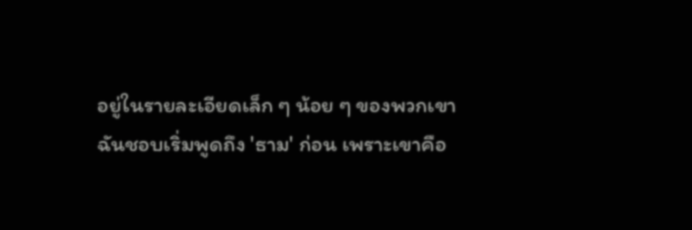อยู่ในรายละเอียดเล็ก ๆ น้อย ๆ ของพวกเขา
ฉันชอบเริ่มพูดถึง 'ธาม' ก่อน เพราะเขาคือ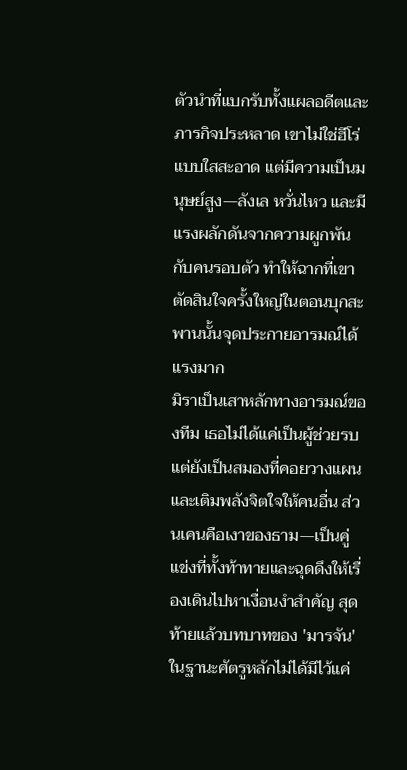ตัวนำที่แบกรับทั้งแผลอดีตและภารกิจประหลาด เขาไม่ใช่ฮีโร่แบบใสสะอาด แต่มีความเป็นมนุษย์สูง—ลังเล หวั่นไหว และมีแรงผลักดันจากความผูกพันกับคนรอบตัว ทำให้ฉากที่เขาตัดสินใจครั้งใหญ่ในตอนบุกสะพานนั้นจุดประกายอารมณ์ได้แรงมาก
มิราเป็นเสาหลักทางอารมณ์ของทีม เธอไม่ได้แค่เป็นผู้ช่วยรบ แต่ยังเป็นสมองที่คอยวางแผนและเติมพลังจิตใจให้คนอื่น ส่วนเคนคือเงาของธาม—เป็นคู่แข่งที่ทั้งท้าทายและฉุดดึงให้เรื่องเดินไปหาเงื่อนงำสำคัญ สุดท้ายแล้วบทบาทของ 'มารจัน' ในฐานะศัตรูหลักไม่ได้มีไว้แค่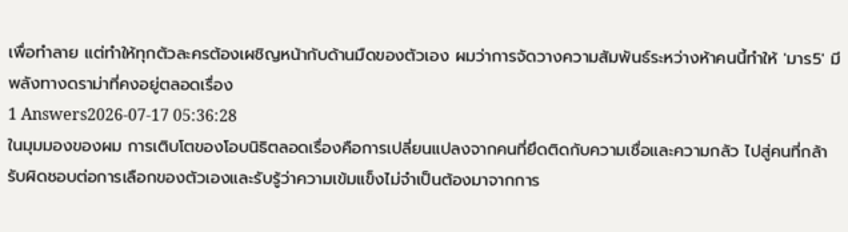เพื่อทำลาย แต่ทำให้ทุกตัวละครต้องเผชิญหน้ากับด้านมืดของตัวเอง ผมว่าการจัดวางความสัมพันธ์ระหว่างห้าคนนี้ทำให้ 'มาร5' มีพลังทางดราม่าที่คงอยู่ตลอดเรื่อง
1 Answers2026-07-17 05:36:28
ในมุมมองของผม การเติบโตของโอบนิธิตลอดเรื่องคือการเปลี่ยนแปลงจากคนที่ยึดติดกับความเชื่อและความกลัว ไปสู่คนที่กล้ารับผิดชอบต่อการเลือกของตัวเองและรับรู้ว่าความเข้มแข็งไม่จำเป็นต้องมาจากการ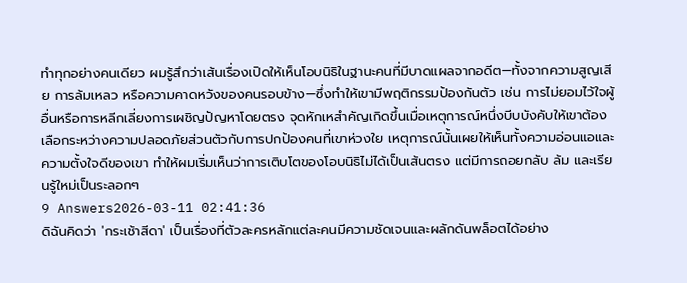ทำทุกอย่างคนเดียว ผมรู้สึกว่าเส้นเรื่องเปิดให้เห็นโอบนิธิในฐานะคนที่มีบาดแผลจากอดีต—ทั้งจากความสูญเสีย การล้มเหลว หรือความคาดหวังของคนรอบข้าง—ซึ่งทำให้เขามีพฤติกรรมป้องกันตัว เช่น การไม่ยอมไว้ใจผู้อื่นหรือการหลีกเลี่ยงการเผชิญปัญหาโดยตรง จุดหักเหสำคัญเกิดขึ้นเมื่อเหตุการณ์หนึ่งบีบบังคับให้เขาต้องเลือกระหว่างความปลอดภัยส่วนตัวกับการปกป้องคนที่เขาห่วงใย เหตุการณ์นั้นเผยให้เห็นทั้งความอ่อนแอและความตั้งใจดีของเขา ทำให้ผมเริ่มเห็นว่าการเติบโตของโอบนิธิไม่ได้เป็นเส้นตรง แต่มีการถอยกลับ ล้ม และเรียนรู้ใหม่เป็นระลอกๆ
9 Answers2026-03-11 02:41:36
ดิฉันคิดว่า 'กระเช้าสีดา' เป็นเรื่องที่ตัวละครหลักแต่ละคนมีความชัดเจนและผลักดันพล็อตได้อย่าง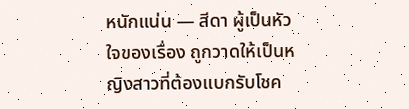หนักแน่น — สีดา ผู้เป็นหัวใจของเรื่อง ถูกวาดให้เป็นหญิงสาวที่ต้องแบกรับโชค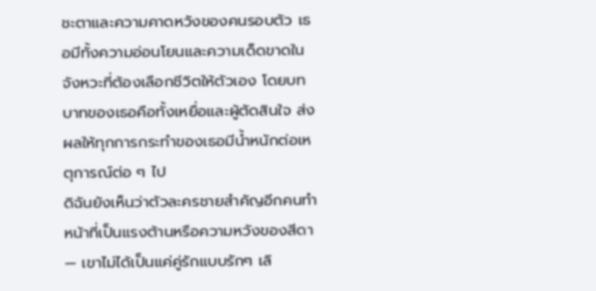ชะตาและความคาดหวังของคนรอบตัว เธอมีทั้งความอ่อนโยนและความเด็ดขาดในจังหวะที่ต้องเลือกชีวิตให้ตัวเอง โดยบทบาทของเธอคือทั้งเหยื่อและผู้ตัดสินใจ ส่งผลให้ทุกการกระทำของเธอมีน้ำหนักต่อเหตุการณ์ต่อ ๆ ไป
ดิฉันยังเห็นว่าตัวละครชายสำคัญอีกคนทำหน้าที่เป็นแรงต้านหรือความหวังของสีดา — เขาไม่ได้เป็นแค่คู่รักแบบรักๆ เลิ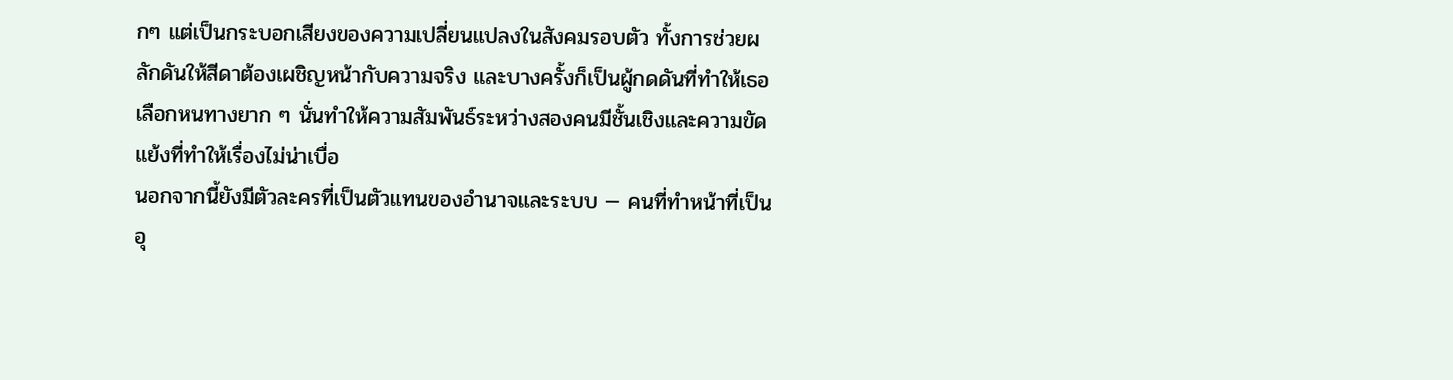กๆ แต่เป็นกระบอกเสียงของความเปลี่ยนแปลงในสังคมรอบตัว ทั้งการช่วยผลักดันให้สีดาต้องเผชิญหน้ากับความจริง และบางครั้งก็เป็นผู้กดดันที่ทำให้เธอเลือกหนทางยาก ๆ นั่นทำให้ความสัมพันธ์ระหว่างสองคนมีชั้นเชิงและความขัดแย้งที่ทำให้เรื่องไม่น่าเบื่อ
นอกจากนี้ยังมีตัวละครที่เป็นตัวแทนของอำนาจและระบบ — คนที่ทำหน้าที่เป็นอุ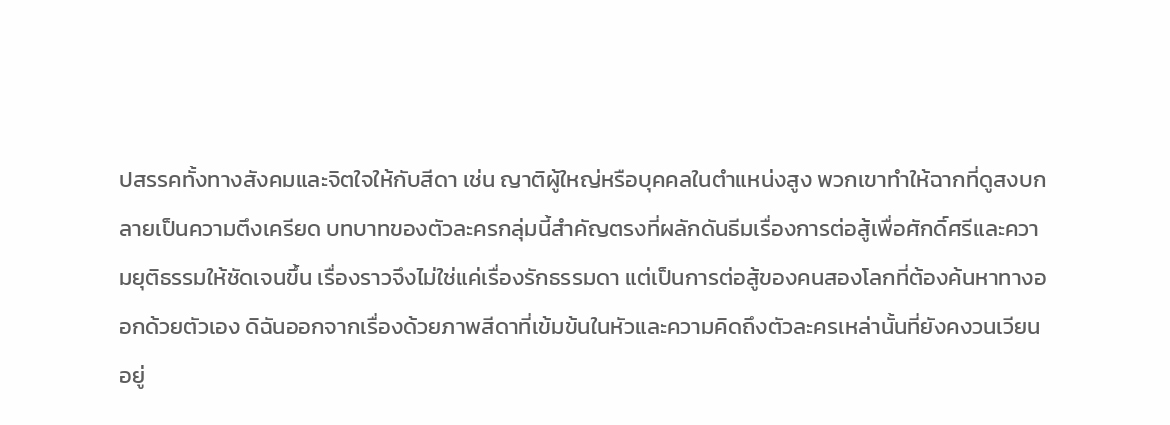ปสรรคทั้งทางสังคมและจิตใจให้กับสีดา เช่น ญาติผู้ใหญ่หรือบุคคลในตำแหน่งสูง พวกเขาทำให้ฉากที่ดูสงบกลายเป็นความตึงเครียด บทบาทของตัวละครกลุ่มนี้สำคัญตรงที่ผลักดันธีมเรื่องการต่อสู้เพื่อศักดิ์ศรีและความยุติธรรมให้ชัดเจนขึ้น เรื่องราวจึงไม่ใช่แค่เรื่องรักธรรมดา แต่เป็นการต่อสู้ของคนสองโลกที่ต้องค้นหาทางออกด้วยตัวเอง ดิฉันออกจากเรื่องด้วยภาพสีดาที่เข้มข้นในหัวและความคิดถึงตัวละครเหล่านั้นที่ยังคงวนเวียนอยู่